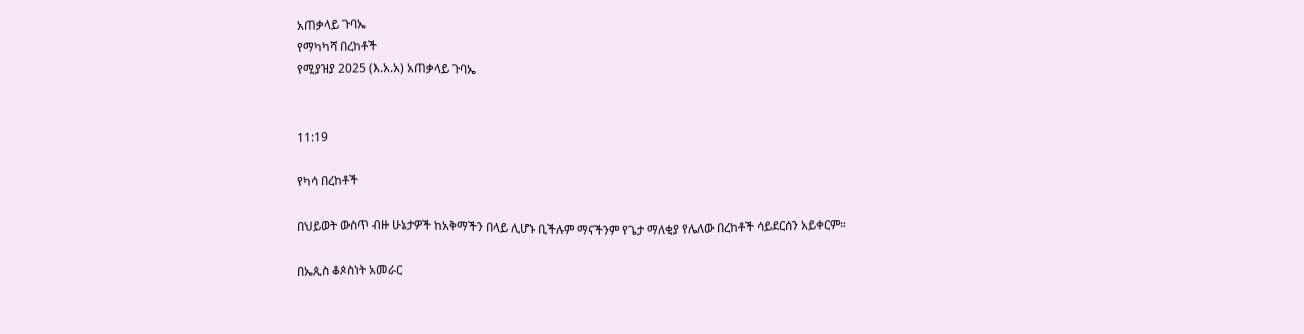አጠቃላይ ጉባኤ
የማካካሻ በረከቶች
የሚያዝያ 2025 (እ.አ.አ) አጠቃላይ ጉባኤ


11:19

የካሳ በረከቶች

በህይወት ውስጥ ብዙ ሁኔታዎች ከአቅማችን በላይ ሊሆኑ ቢችሉም ማናችንም የጌታ ማለቂያ የሌለው በረከቶች ሳይደርሰን አይቀርም።

በኤጲስ ቆጶስነት አመራር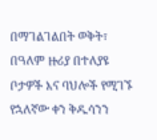በማገልገልበት ወቅት፣ በዓለም ዙሪያ በተለያዩ ቦታዎች እና ባህሎች የሚገኙ የኋለኛው ቀን ቅዱሳንን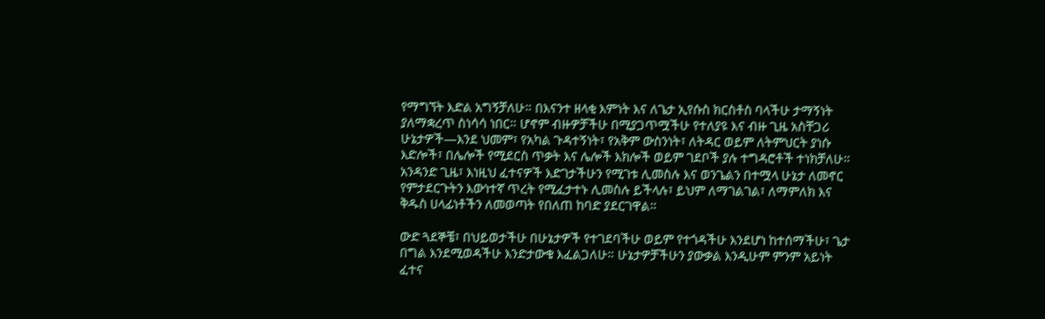የማግኘት እድል አግኝቻለሁ። በእናንተ ዘላቂ እምነት እና ለጌታ ኢየሱስ ክርስቶስ ባላችሁ ታማኝነት ያለማቋረጥ ስነሳሳ ነበር። ሆኖም ብዙዎቻችሁ በሚያጋጥሟችሁ የተለያዩ እና ብዙ ጊዜ አስቸጋሪ ሁኔታዎች—እንደ ህመም፣ የአካል ጉዳተኝነት፣ የአቅም ውስንነት፣ ለትዳር ወይም ለትምህርት ያነሱ እድሎች፣ በሌሎች የሚደርስ ጥቃት እና ሌሎች እክሎች ወይም ገደቦች ያሉ ተግዳሮቶች ተነክቻለሁ። አንዳንድ ጊዜ፣ እነዚህ ፈተናዎች እድገታችሁን የሚገቱ ሊመስሉ እና ወንጌልን በተሟላ ሁኔታ ለመኖር የምታደርጉትን እውነተኛ ጥረት የሚፈታተኑ ሊመስሉ ይችላሉ፣ ይህም ለማገልገል፣ ለማምለክ እና ቅዱስ ሀላፊነቶችን ለመወጣት የበለጠ ከባድ ያደርገዋል።

ውድ ጓደኞቼ፣ በህይወታችሁ በሁኔታዎች የተገደባችሁ ወይም የተጎዳችሁ እንደሆነ ከተሰማችሁ፣ ጌታ በግል እንደሚወዳችሁ እንድታውቁ እፈልጋለሁ። ሁኔታዎቻችሁን ያውቃል እንዲሁም ምንም አይነት ፈተና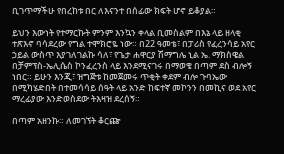ቢገጥማችሁ የበረከቱ በር ለእናንተ በሰፊው ክፍት ሆኖ ይቆያል።

ይህን እውነት የተማርኩት ምንም እንኳን ቀላል ቢመስልም በእኔ ላይ ዘላቂ ተጽእኖ ባሳደረው የግል ተሞክሮዬ ነው። በ22 ዓመቴ፣ በፓሪስ የፈረንሳይ አየር ኃይል ውስጥ እያገለገልኩ ሳለ፣ የጌታ ሐዋርያ ሽማግሌ ኒል ኤ. ማክስዌል በቻምፕስ-ኤሊሴስ ኮንፈረንስ ላይ እንደሚናገሩ በማወቄ በጣም ደስ ብሎኝ ነበር። ይሁን እንጂ፣ ዝግጅቱ ከመጀመሩ ጥቂት ቀደም ብሎ ጉባኤው በሚካሄድበት በተመሳሳይ ሰዓት ላይ አንድ ከፍተኛ መኮንን በመኪና ወደ አየር ማረፊያው እንድወስደው ትእዛዝ ደረሰኝ።

በጣም አዘንኩ። ለመገኘት ቆርጬ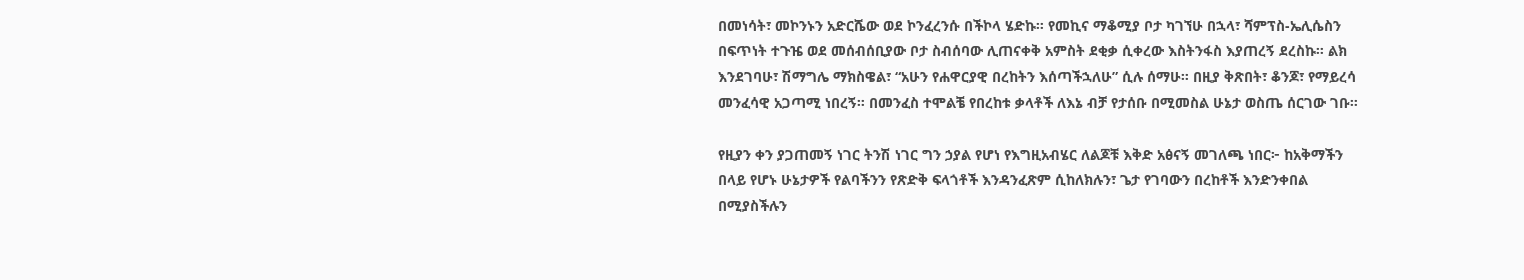በመነሳት፣ መኮንኑን አድርሼው ወደ ኮንፈረንሱ በችኮላ ሄድኩ። የመኪና ማቆሚያ ቦታ ካገኘሁ በኋላ፣ ሻምፕስ-ኤሊሴስን በፍጥነት ተጉዤ ወደ መሰብሰቢያው ቦታ ስብሰባው ሊጠናቀቅ አምስት ደቂቃ ሲቀረው እስትንፋስ እያጠረኝ ደረስኩ። ልክ እንደገባሁ፣ ሽማግሌ ማክስዌል፣ “አሁን የሐዋርያዊ በረከትን እሰጣችኋለሁ” ሲሉ ሰማሁ። በዚያ ቅጽበት፣ ቆንጆ፣ የማይረሳ መንፈሳዊ አጋጣሚ ነበረኝ። በመንፈስ ተሞልቼ የበረከቱ ቃላቶች ለእኔ ብቻ የታሰቡ በሚመስል ሁኔታ ወስጤ ሰርገው ገቡ።

የዚያን ቀን ያጋጠመኝ ነገር ትንሽ ነገር ግን ኃያል የሆነ የእግዚአብሄር ለልጆቹ እቅድ አፅናኝ መገለጫ ነበር፦ ከአቅማችን በላይ የሆኑ ሁኔታዎች የልባችንን የጽድቅ ፍላጎቶች እንዳንፈጽም ሲከለክሉን፣ ጌታ የገባውን በረከቶች እንድንቀበል በሚያስችሉን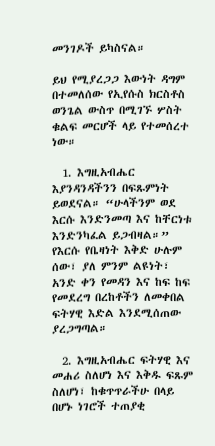መንገዶች ይካስናል።

ይህ የሚያረጋጋ እውነት ዳግም በተመለሰው የኢየሱስ ክርስቶስ ወንጌል ውስጥ በሚገኙ ሦስት ቁልፍ መርሆች ላይ የተመሰረተ ነው።

  1. እግዚአብሔር እያንዳንዳችንን በፍጹምነት ይወደናል። “ሁላችንም ወደ እርሱ እንድንመጣ እና ከቸርነቱ እንድንካፈል ይጋብዛል።” የእርሱ የቤዛነት እቅድ ሁሉም ሰው፣ ያለ ምንም ልዩነት፣ አንድ ቀን የመዳን እና ከፍ ከፍ የመደረግ በረከቶችን ለመቀበል ፍትሃዊ እድል እንደሚሰጠው ያረጋግጣል።

  2. እግዚአብሔር ፍትሃዊ እና መሐሪ ስለሆነ እና እቅዱ ፍጹም ስለሆነ፣ ከቁጥጥራችሁ በላይ በሆኑ ነገሮች ተጠያቂ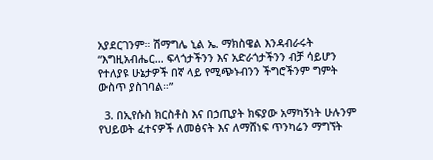አያደርገንም። ሽማግሌ ኒል ኤ. ማክስዌል እንዳብራሩት “እግዚአብሔር… ፍላጎታችንን እና አድራጎታችንን ብቻ ሳይሆን የተለያዩ ሁኔታዎች በኛ ላይ የሚጭኑብንን ችግሮችንም ግምት ውስጥ ያስገባል።”

  3. በኢየሱስ ክርስቶስ እና በኃጢያት ክፍያው አማካኝነት ሁሉንም የህይወት ፈተናዎች ለመፅናት እና ለማሸነፍ ጥንካሬን ማግኘት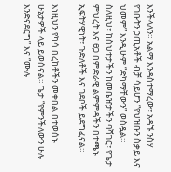እንችላለን። አልማ እንዳስተማረው፣ አዳኙ ንስሃ የገቡትን ኃጢአቶች ብቻ ሳይሆን “የህዝቡን ስቃይ እና ህመም” እንዲሁም “ድካማቸውን” ወስዷል። ስለዚህ፣ ከስህተታችን ከመቤዠታችን ባሻገር፣ የጌታ ምህረት እና ፀጋ በምድራዊ ልምምዳችን በተጫኑ ኢፍትሃዊነት፣ ጉድለቶች እና ገደቦች ይደግፈናል።

እነዚህን የካሳ በረከቶችን መቀበል በተወሰኑ ሁኔታዎች ላይ ይወሰናል። ጌታ “የምንችለውን ሁሉ እንድናደርግ” እና “ሙሉ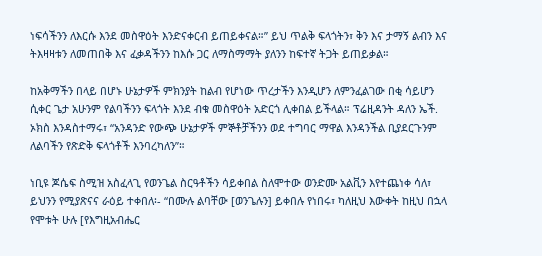ነፍሳችንን ለእርሱ እንደ መስዋዕት እንድናቀርብ ይጠይቀናል።” ይህ ጥልቅ ፍላጎትን፣ ቅን እና ታማኝ ልብን እና ትእዛዛቱን ለመጠበቅ እና ፈቃዳችንን ከእሱ ጋር ለማስማማት ያለንን ከፍተኛ ትጋት ይጠይቃል።

ከአቅማችን በላይ በሆኑ ሁኔታዎች ምክንያት ከልብ የሆነው ጥረታችን እንዲሆን ለምንፈልገው በቂ ሳይሆን ሲቀር ጌታ አሁንም የልባችንን ፍላጎት እንደ ብቁ መስዋዕት አድርጎ ሊቀበል ይችላል። ፕሬዚዳንት ዳለን ኤች. ኦክስ እንዳስተማሩ፣ “አንዳንድ የውጭ ሁኔታዎች ምኞቶቻችንን ወደ ተግባር ማዋል እንዳንችል ቢያደርጉንም ለልባችን የጽድቅ ፍላጎቶች እንባረካለን”።

ነቢዩ ጆሴፍ ስሚዝ አስፈላጊ የወንጌል ስርዓቶችን ሳይቀበል ስለሞተው ወንድሙ አልቪን እየተጨነቀ ሳለ፣ ይህንን የሚያጽናና ራዕይ ተቀበለ፡- “በሙሉ ልባቸው [ወንጌሉን] ይቀበሉ የነበሩ፣ ካለዚህ እውቀት ከዚህ በኋላ የሞቱት ሁሉ [የእግዚአብሔር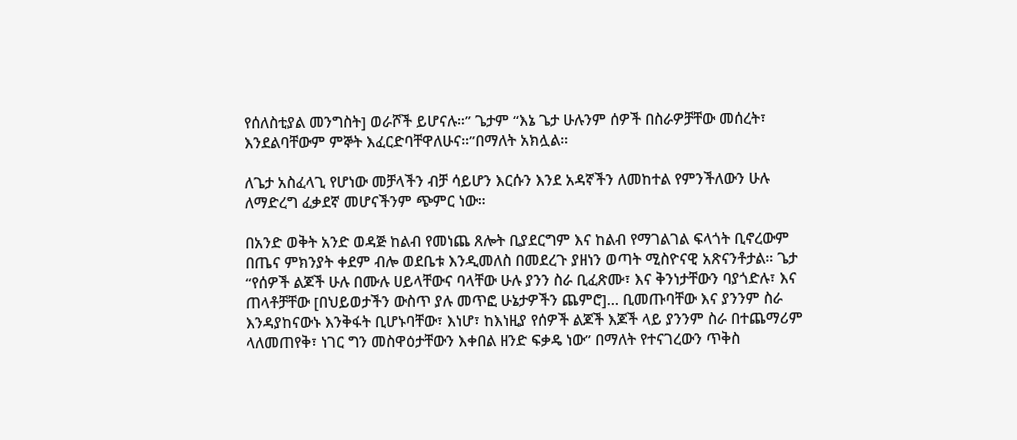የሰለስቲያል መንግስት] ወራሾች ይሆናሉ።” ጌታም “እኔ ጌታ ሁሉንም ሰዎች በስራዎቻቸው መሰረት፣ እንደልባቸውም ምኞት እፈርድባቸዋለሁና።”በማለት አክሏል።

ለጌታ አስፈላጊ የሆነው መቻላችን ብቻ ሳይሆን እርሱን እንደ አዳኛችን ለመከተል የምንችለውን ሁሉ ለማድረግ ፈቃደኛ መሆናችንም ጭምር ነው።

በአንድ ወቅት አንድ ወዳጅ ከልብ የመነጨ ጸሎት ቢያደርግም እና ከልብ የማገልገል ፍላጎት ቢኖረውም በጤና ምክንያት ቀደም ብሎ ወደቤቱ እንዲመለስ በመደረጉ ያዘነን ወጣት ሚስዮናዊ አጽናንቶታል። ጌታ “የሰዎች ልጆች ሁሉ በሙሉ ሀይላቸውና ባላቸው ሁሉ ያንን ስራ ቢፈጽሙ፣ እና ቅንነታቸውን ባያጎድሉ፣ እና ጠላቶቻቸው [በህይወታችን ውስጥ ያሉ መጥፎ ሁኔታዎችን ጨምሮ]… ቢመጡባቸው እና ያንንም ስራ እንዳያከናውኑ እንቅፋት ቢሆኑባቸው፣ እነሆ፣ ከእነዚያ የሰዎች ልጆች እጆች ላይ ያንንም ስራ በተጨማሪም ላለመጠየቅ፣ ነገር ግን መስዋዕታቸውን እቀበል ዘንድ ፍቃዴ ነው” በማለት የተናገረውን ጥቅስ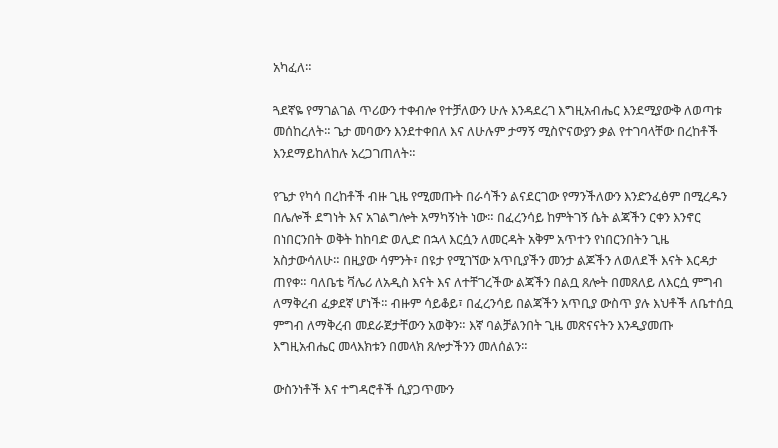አካፈለ።

ጓደኛዬ የማገልገል ጥሪውን ተቀብሎ የተቻለውን ሁሉ እንዳደረገ እግዚአብሔር እንደሚያውቅ ለወጣቱ መሰከረለት። ጌታ መባውን እንደተቀበለ እና ለሁሉም ታማኝ ሚስዮናውያን ቃል የተገባላቸው በረከቶች እንደማይከለከሉ አረጋገጠለት።

የጌታ የካሳ በረከቶች ብዙ ጊዜ የሚመጡት በራሳችን ልናደርገው የማንችለውን እንድንፈፅም በሚረዱን በሌሎች ደግነት እና አገልግሎት አማካኝነት ነው። በፈረንሳይ ከምትገኝ ሴት ልጃችን ርቀን እንኖር በነበርንበት ወቅት ከከባድ ወሊድ በኋላ እርሷን ለመርዳት አቅም አጥተን የነበርንበትን ጊዜ አስታውሳለሁ። በዚያው ሳምንት፣ በዩታ የሚገኘው አጥቢያችን መንታ ልጆችን ለወለደች እናት እርዳታ ጠየቀ። ባለቤቴ ቫሌሪ ለአዲስ እናት እና ለተቸገረችው ልጃችን በልቧ ጸሎት በመጸለይ ለእርሷ ምግብ ለማቅረብ ፈቃደኛ ሆነች። ብዙም ሳይቆይ፣ በፈረንሳይ በልጃችን አጥቢያ ውስጥ ያሉ እህቶች ለቤተሰቧ ምግብ ለማቅረብ መደራጀታቸውን አወቅን። እኛ ባልቻልንበት ጊዜ መጽናናትን እንዲያመጡ እግዚአብሔር መላእክቱን በመላክ ጸሎታችንን መለሰልን።

ውስንነቶች እና ተግዳሮቶች ሲያጋጥሙን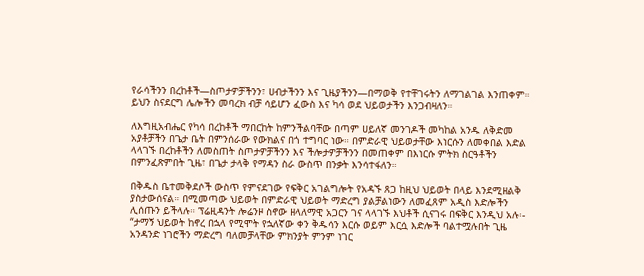የራሳችንን በረከቶች—ስጦታዎቻችንን፣ ሀብታችንን እና ጊዜያችንን—በማወቅ የተቸገሩትን ለማገልገል እንጠቀም። ይህን ስናደርግ ሌሎችን መባረክ ብቻ ሳይሆን ፈውስ እና ካሳ ወደ ህይወታችን እንጋብዛለን።

ለእግዚአብሔር የካሳ በረከቶች ማበርከት ከምንችልባቸው በጣም ሀይለኛ መንገዶች መካከል አንዱ ለቅድመ አያቶቻችን በጌታ ቤት በምንሰራው የውክልና በጎ ተግባር ነው። በምድራዊ ህይወታቸው እነርሱን ለመቀበል እድል ላላገኙ በረከቶችን ለመስጠት ስጦታዎቻችንን እና ችሎታዎቻችንን በመጠቀም በእነርሱ ምትክ ስርዓቶችን በምንፈጽምበት ጊዜ፣ በጌታ ታላቅ የማዳን ስራ ውስጥ በንቃት እንሳተፋለን።

በቅዱስ ቤተመቅደሶች ውስጥ የምናደገው የፍቅር አገልግሎት የአዳኙ ጸጋ ከዚህ ህይወት በላይ እንደሚዘልቅ ያስታውሰናል። በሚመጣው ህይወት በምድራዊ ህይወት ማድረግ ያልቻልነውን ለመፈጸም አዲስ እድሎችን ሊሰጡን ይችላሉ። ፕሬዚዳንት ሎሬንዞ ስኖው ዘላለማዊ አጋርን ገና ላላገኙ እህቶች ሲናገሩ በፍቅር እንዲህ አሉ፡- “ታማኝ ህይወት ከኖረ በኋላ የሚሞት የኋለኛው ቀን ቅዱሳን እርሱ ወይም እርሷ እድሎች ባልተሟሉበት ጊዜ አንዳንድ ነገሮችን ማድረግ ባለመቻላቸው ምክንያት ምንም ነገር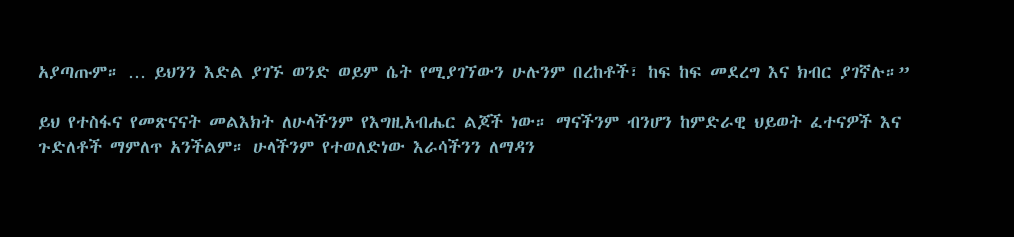አያጣጡም። … ይህንን እድል ያገኙ ወንድ ወይም ሴት የሚያገኘውን ሁሉንም በረከቶች፣ ከፍ ከፍ መደረግ እና ክብር ያገኛሉ።”

ይህ የተስፋና የመጽናናት መልእክት ለሁላችንም የእግዚአብሔር ልጆች ነው። ማናችንም ብንሆን ከምድራዊ ህይወት ፈተናዎች እና ጉድለቶች ማምለጥ አንችልም። ሁላችንም የተወለድነው እራሳችንን ለማዳን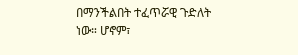በማንችልበት ተፈጥሯዊ ጉድለት ነው። ሆኖም፣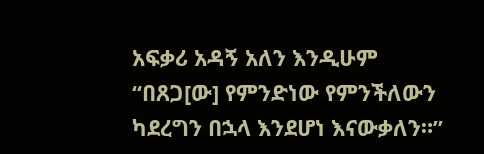አፍቃሪ አዳኝ አለን እንዲሁም “በጸጋ[ው] የምንድነው የምንችለውን ካደረግን በኋላ እንደሆነ እናውቃለን።”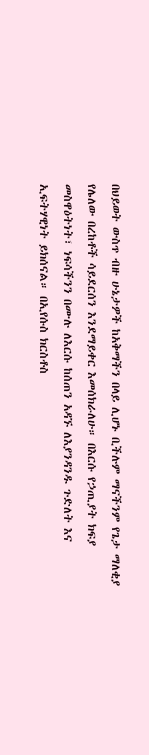በህይወት ውስጥ ብዙ ሁኔታዎች ከአቅማችን በላይ ሊሆኑ ቢችሉም ማናችንም የጌታ ማለቂያ የሌለው በረከቶች ሳይደርሰን እንደማይቀር እመሰክራለሁ። በእርሱ የኃጢያት ክፍያ መስዋዕትነት፣ ነፍሳችንን በሙሉ ለእርሱ ከሰጠን አዳኙ ለእያንዳንዱ ጉድለት እና ኢፍትሃዊነት ይክሰናል። በኢየሱስ ክርስቶስ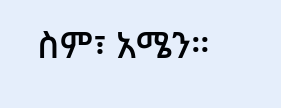ስም፣ አሜን።